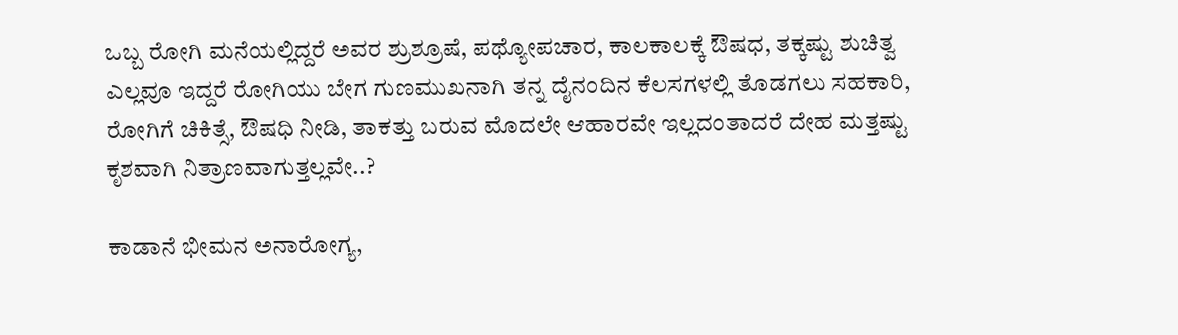ಒಬ್ಬ ರೋಗಿ ಮನೆಯಲ್ಲಿದ್ದರೆ ಅವರ ಶ್ರುಶ್ರೂಷೆ, ಪಥ್ಯೋಪಚಾರ, ಕಾಲಕಾಲಕ್ಕೆ ಔಷಧ, ತಕ್ಕಷ್ಟು ಶುಚಿತ್ವ ಎಲ್ಲವೂ ಇದ್ದರೆ ರೋಗಿಯು ಬೇಗ ಗುಣಮುಖನಾಗಿ ತನ್ನ ದೈನಂದಿನ ಕೆಲಸಗಳಲ್ಲಿ ತೊಡಗಲು ಸಹಕಾರಿ, ರೋಗಿಗೆ ಚಿಕಿತ್ಸೆ, ಔಷಧಿ ನೀಡಿ, ತಾಕತ್ತು ಬರುವ ಮೊದಲೇ ಆಹಾರವೇ ಇಲ್ಲದಂತಾದರೆ ದೇಹ ಮತ್ತಷ್ಟು ಕೃಶವಾಗಿ ನಿತ್ರಾಣವಾಗುತ್ತಲ್ಲವೇ..?

ಕಾಡಾನೆ ಭೀಮನ ಅನಾರೋಗ್ಯ,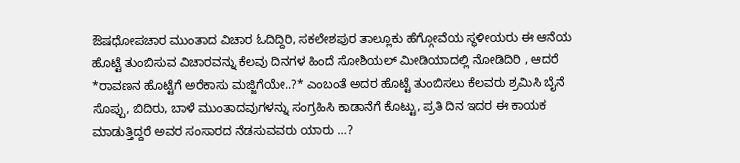ಔಷಧೋಪಚಾರ ಮುಂತಾದ ವಿಚಾರ ಓದಿದ್ದಿರಿ, ಸಕಲೇಶಪುರ ತಾಲ್ಲೂಕು ಹೆಗ್ಗೋವೆಯ ಸ್ಥಳೀಯರು ಈ ಆನೆಯ ಹೊಟ್ಟೆ ತುಂಬಿಸುವ ವಿಚಾರವನ್ನು ಕೆಲವು ದಿನಗಳ ಹಿಂದೆ ಸೋಶಿಯಲ್ ಮೀಡಿಯಾದಲ್ಲಿ ನೋಡಿದಿರಿ , ಆದರೆ *ರಾವಣನ ಹೊಟ್ಟೆಗೆ ಅರೆಕಾಸು ಮಜ್ಜಿಗೆಯೇ..?* ಎಂಬಂತೆ ಅದರ ಹೊಟ್ಟೆ ತುಂಬಿಸಲು ಕೆಲವರು ಶ್ರಮಿಸಿ ಬೈನೆ ಸೊಪ್ಪು, ಬಿದಿರು, ಬಾಳೆ ಮುಂತಾದವುಗಳನ್ನು ಸಂಗ್ರಹಿಸಿ ಕಾಡಾನೆಗೆ ಕೊಟ್ಟು, ಪ್ರತಿ ದಿನ ಇದರ ಈ ಕಾಯಕ ಮಾಡುತ್ತಿದ್ದರೆ ಅವರ ಸಂಸಾರದ ನೆಡಸುವವರು ಯಾರು …?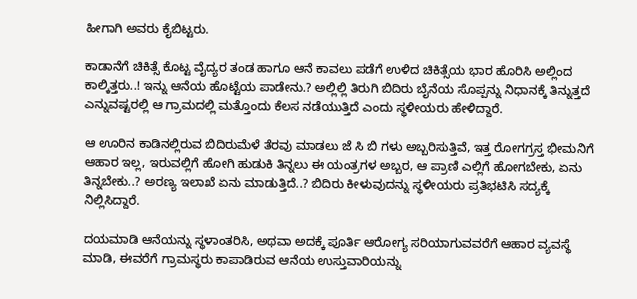ಹೀಗಾಗಿ ಅವರು ಕೈಬಿಟ್ಟರು.

ಕಾಡಾನೆಗೆ ಚಿಕಿತ್ಸೆ ಕೊಟ್ಟ ವೈದ್ಯರ ತಂಡ ಹಾಗೂ ಆನೆ ಕಾವಲು ಪಡೆಗೆ ಉಳಿದ ಚಿಕಿತ್ಸೆಯ ಭಾರ ಹೊರಿಸಿ ಅಲ್ಲಿಂದ ಕಾಲ್ಕಿತ್ತರು..! ಇನ್ನು ಆನೆಯ ಹೊಟ್ಟೆಯ ಪಾಡೇನು.? ಅಲ್ಲಿಲ್ಲಿ ತಿರುಗಿ ಬಿದಿರು ಬೈನೆಯ ಸೊಪ್ಪನ್ನು ನಿಧಾನಕ್ಕೆ ತಿನ್ನುತ್ತದೆ ಎನ್ನುವಷ್ಟರಲ್ಲಿ ಆ ಗ್ರಾಮದಲ್ಲಿ ಮತ್ತೊಂದು ಕೆಲಸ ನಡೆಯುತ್ತಿದೆ ಎಂದು ಸ್ಥಳೀಯರು ಹೇಳಿದ್ದಾರೆ.

ಆ ಊರಿನ ಕಾಡಿನಲ್ಲಿರುವ ಬಿದಿರುಮೆಳೆ ತೆರವು ಮಾಡಲು ಜೆ ಸಿ ಬಿ ಗಳು ಅಬ್ಬರಿಸುತ್ತಿವೆ, ಇತ್ತ ರೋಗಗ್ರಸ್ತ ಭೀಮನಿಗೆ ಆಹಾರ ಇಲ್ಲ, ಇರುವಲ್ಲಿಗೆ ಹೋಗಿ ಹುಡುಕಿ ತಿನ್ನಲು ಈ ಯಂತ್ರಗಳ ಅಬ್ಬರ, ಆ ಪ್ರಾಣಿ ಎಲ್ಲಿಗೆ ಹೋಗಬೇಕು, ಏನು ತಿನ್ನಬೇಕು..? ಅರಣ್ಯ ಇಲಾಖೆ ಏನು ಮಾಡುತ್ತಿದೆ..? ಬಿದಿರು ಕೀಳುವುದನ್ನು ಸ್ಥಳೀಯರು ಪ್ರತಿಭಟಿಸಿ ಸದ್ಯಕ್ಕೆ ನಿಲ್ಲಿಸಿದ್ದಾರೆ.

ದಯಮಾಡಿ ಆನೆಯನ್ನು ಸ್ಥಳಾಂತರಿಸಿ, ಅಥವಾ ಅದಕ್ಕೆ ಪೂರ್ತಿ ಆರೋಗ್ಯ ಸರಿಯಾಗುವವರೆಗೆ ಆಹಾರ ವ್ಯವಸ್ಥೆ ಮಾಡಿ, ಈವರೆಗೆ ಗ್ರಾಮಸ್ಥರು ಕಾಪಾಡಿರುವ ಆನೆಯ ಉಸ್ತುವಾರಿಯನ್ನು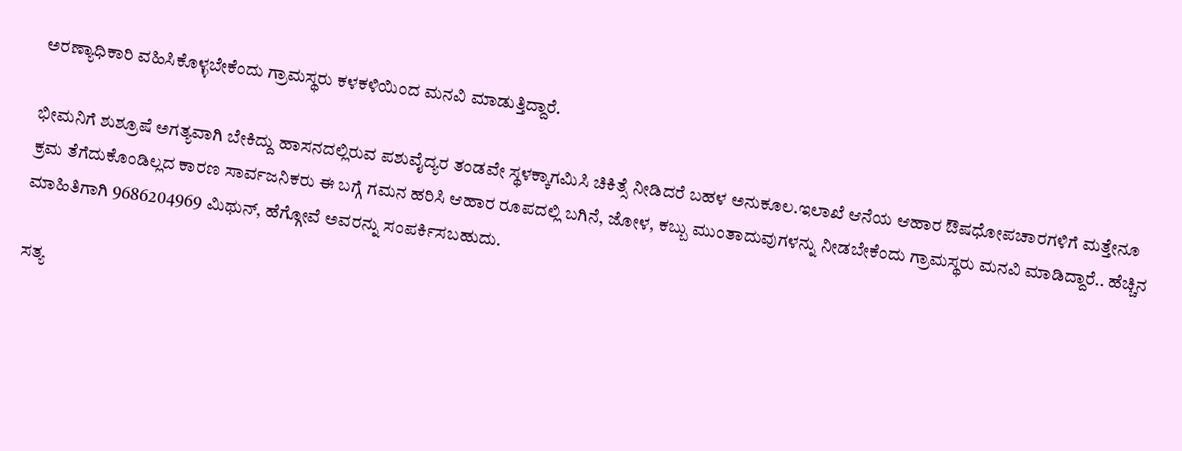ಅರಣ್ಯಾಧಿಕಾರಿ ವಹಿಸಿಕೊಳ್ಳಬೇಕೆಂದು ಗ್ರಾಮಸ್ಥರು ಕಳಕಳಿಯಿಂದ ಮನವಿ ಮಾಡುತ್ತಿದ್ದಾರೆ.

ಭೀಮನಿಗೆ ಶುಶ್ರೂಷೆ ಅಗತ್ಯವಾಗಿ ಬೇಕಿದ್ದು ಹಾಸನದಲ್ಲಿರುವ ಪಶುವೈದ್ಯರ ತಂಡವೇ ಸ್ಥಳಕ್ಕಾಗಮಿಸಿ ಚಿಕಿತ್ಸೆ ನೀಡಿದರೆ ಬಹಳ ಅನುಕೂಲ.ಇಲಾಖೆ ಆನೆಯ ಆಹಾರ ಔಷಧೋಪಚಾರಗಳಿಗೆ ಮತ್ತೇನೂ ಕ್ರಮ ತೆಗೆದುಕೊಂಡಿಲ್ಲದ ಕಾರಣ ಸಾರ್ವಜನಿಕರು ಈ ಬಗ್ಗೆ ಗಮನ ಹರಿಸಿ ಆಹಾರ ರೂಪದಲ್ಲಿ ಬಗಿನೆ, ಜೋಳ, ಕಬ್ಬು ಮುಂತಾದುವುಗಳನ್ನು ನೀಡಬೇಕೆಂದು ಗ್ರಾಮಸ್ಥರು ಮನವಿ ಮಾಡಿದ್ದಾರೆ.. ಹೆಚ್ಚಿನ ಮಾಹಿತಿಗಾಗಿ 9686204969 ಮಿಥುನ್, ಹೆಗ್ಗೋವೆ ಅವರನ್ನು ಸಂಪರ್ಕಿಸಬಹುದು.

ಸತ್ಯ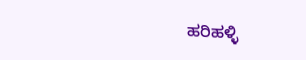ಹರಿಹಳ್ಳಿ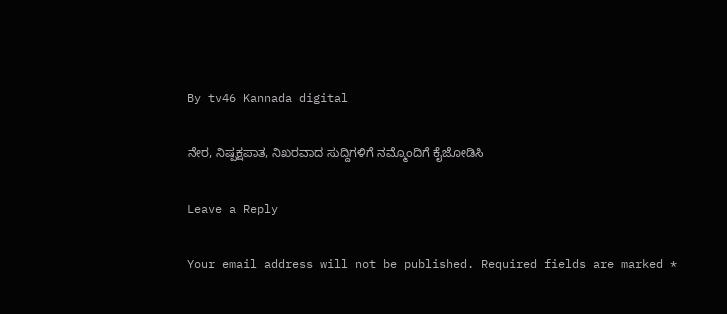By tv46 Kannada digital

ನೇರ, ನಿಷ್ಪಕ್ಷಪಾತ, ನಿಖರವಾದ ಸುದ್ದಿಗಳಿಗೆ ನಮ್ಮೊಂದಿಗೆ ಕೈಜೋಡಿಸಿ

Leave a Reply

Your email address will not be published. Required fields are marked *